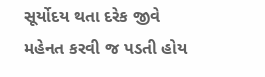સૂર્યોદય થતા દરેક જીવે મહેનત કરવી જ પડતી હોય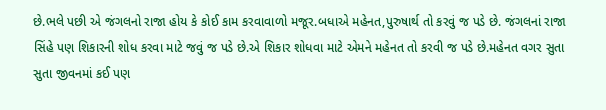છે.ભલે પછી એ જંગલનો રાજા હોય કે કોઈ કામ કરવાવાળો મજૂર.બધાએ મહેનત,પુરુષાર્થ તો કરવું જ પડે છે. જંગલનાં રાજા સિંહે પણ શિકારની શોધ કરવા માટે જવું જ પડે છે.એ શિકાર શોધવા માટે એમને મહેનત તો કરવી જ પડે છે.મહેનત વગર સુતા સુતા જીવનમાં કઈ પણ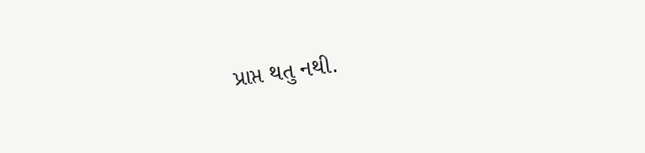પ્રાપ્ત થતુ નથી.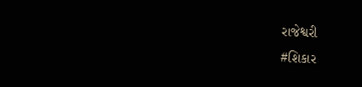રાજેશ્વરી
#શિકાર